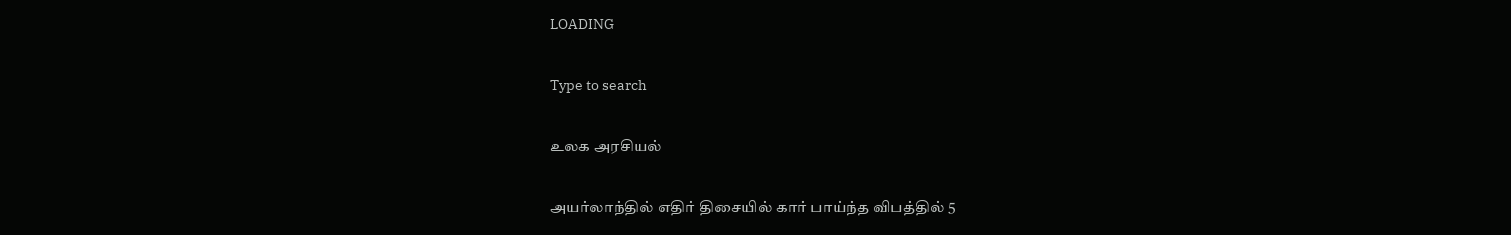LOADING

Type to search

உலக அரசியல்

அயர்லாந்தில் எதிர் திசையில் கார் பாய்ந்த விபத்தில் 5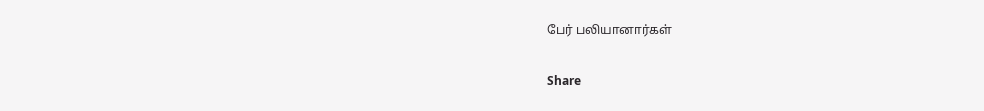பேர் பலியானார்கள்

Share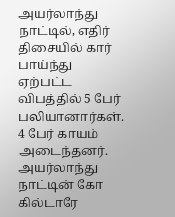அயர்லாந்து நாட்டில், எதிர் திசையில் கார் பாய்ந்து ஏற்பட்ட விபத்தில் 5 பேர் பலியானார்கள். 4 பேர் காயம் அடைந்தனர். அயர்லாந்து நாட்டின் கோ கில்டாரே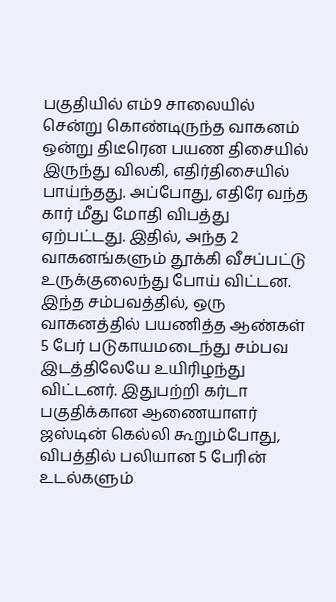பகுதியில் எம்9 சாலையில் சென்று கொண்டிருந்த வாகனம் ஒன்று திடீரென பயண திசையில் இருந்து விலகி, எதிர்திசையில் பாய்ந்தது. அப்போது, எதிரே வந்த கார் மீது மோதி விபத்து ஏற்பட்டது. இதில், அந்த 2 வாகனங்களும் தூக்கி வீசப்பட்டு உருக்குலைந்து போய் விட்டன. இந்த சம்பவத்தில், ஒரு வாகனத்தில் பயணித்த ஆண்கள் 5 பேர் படுகாயமடைந்து சம்பவ இடத்திலேயே உயிரிழந்து விட்டனர். இதுபற்றி கர்டா பகுதிக்கான ஆணையாளர் ஜஸ்டின் கெல்லி கூறும்போது, விபத்தில் பலியான 5 பேரின் உடல்களும்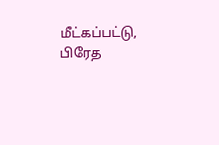மீட்கப்பட்டு, பிரேத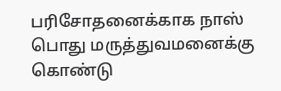பரிசோதனைக்காக நாஸ் பொது மருத்துவமனைக்கு கொண்டு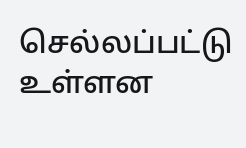செல்லப்பட்டு உள்ளன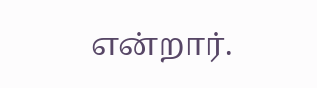என்றார்.